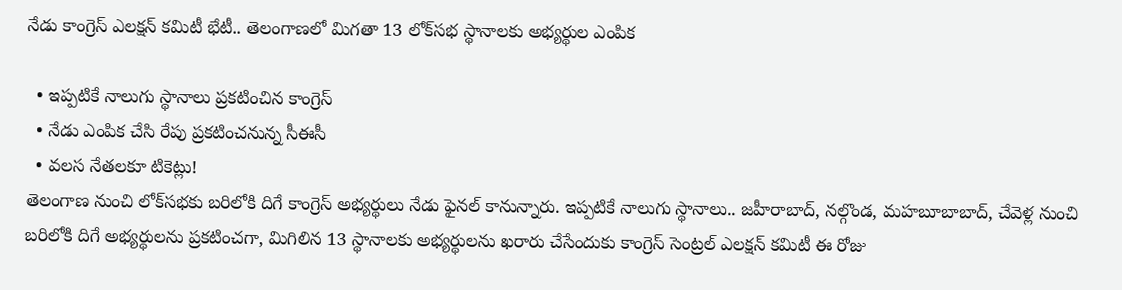నేడు కాంగ్రెస్ ఎలక్షన్ కమిటీ భేటీ.. తెలంగాణలో మిగతా 13 లోక్‌సభ స్థానాలకు అభ్యర్థుల ఎంపిక

  • ఇప్పటికే నాలుగు స్థానాలు ప్రకటించిన కాంగ్రెస్
  • నేడు ఎంపిక చేసి రేపు ప్రకటించనున్న సీఈసీ
  • వలస నేతలకూ టికెట్లు!
తెలంగాణ నుంచి లోక్‌సభకు బరిలోకి దిగే కాంగ్రెస్ అభ్యర్థులు నేడు ఫైనల్ కానున్నారు. ఇప్పటికే నాలుగు స్థానాలు.. జహీరాబాద్, నల్గొండ, మహబూబాబాద్, చేవెళ్ల నుంచి బరిలోకి దిగే అభ్యర్థులను ప్రకటించగా, మిగిలిన 13 స్థానాలకు అభ్యర్థులను ఖరారు చేసేందుకు కాంగ్రెస్ సెంట్రల్ ఎలక్షన్ కమిటీ ఈ రోజు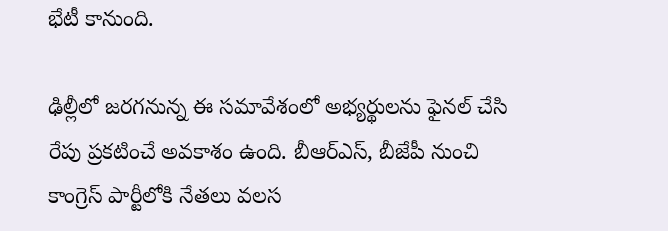భేటీ కానుంది.

ఢిల్లీలో జరగనున్న ఈ సమావేశంలో అభ్యర్థులను ఫైనల్ చేసి రేపు ప్రకటించే అవకాశం ఉంది. బీఆర్ఎస్, బీజేపీ నుంచి కాంగ్రెస్ పార్టీలోకి నేతలు వలస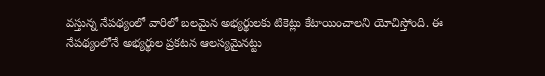వస్తున్న నేపథ్యంలో వారిలో బలమైన అభ్యర్థులకు టికెట్లు కేటాయించాలని యోచిస్తోంది. ఈ నేపథ్యంలోనే అభ్యర్థుల ప్రకటన ఆలస్యమైనట్టు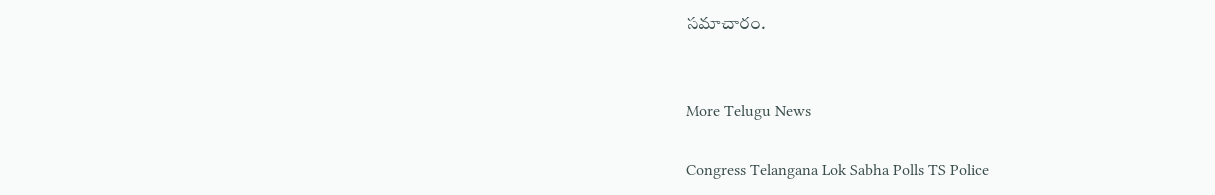సమాచారం.


More Telugu News

Congress Telangana Lok Sabha Polls TS Police